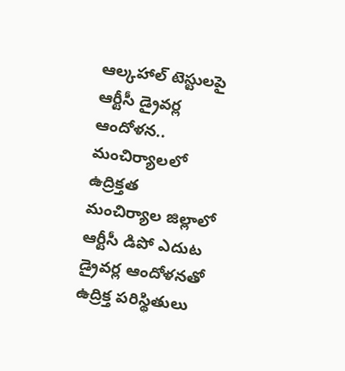ఆల్కహాల్ టెస్టులపై ఆర్టీసీ డ్రైవర్ల ఆందోళన.. మంచిర్యాలలో ఉద్రిక్తత
మంచిర్యాల జిల్లాలో ఆర్టీసీ డిపో ఎదుట డ్రైవర్ల ఆందోళనతో ఉద్రిక్త పరిస్థితులు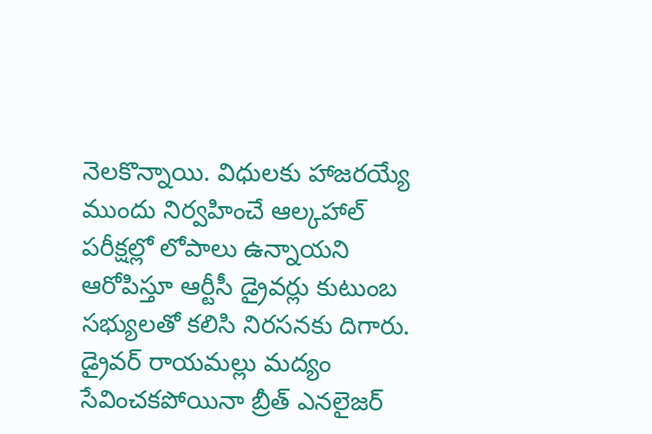నెలకొన్నాయి. విధులకు హాజరయ్యే ముందు నిర్వహించే ఆల్కహాల్ పరీక్షల్లో లోపాలు ఉన్నాయని ఆరోపిస్తూ ఆర్టీసీ డ్రైవర్లు కుటుంబ సభ్యులతో కలిసి నిరసనకు దిగారు.
డ్రైవర్ రాయమల్లు మద్యం సేవించకపోయినా బ్రీత్ ఎనలైజర్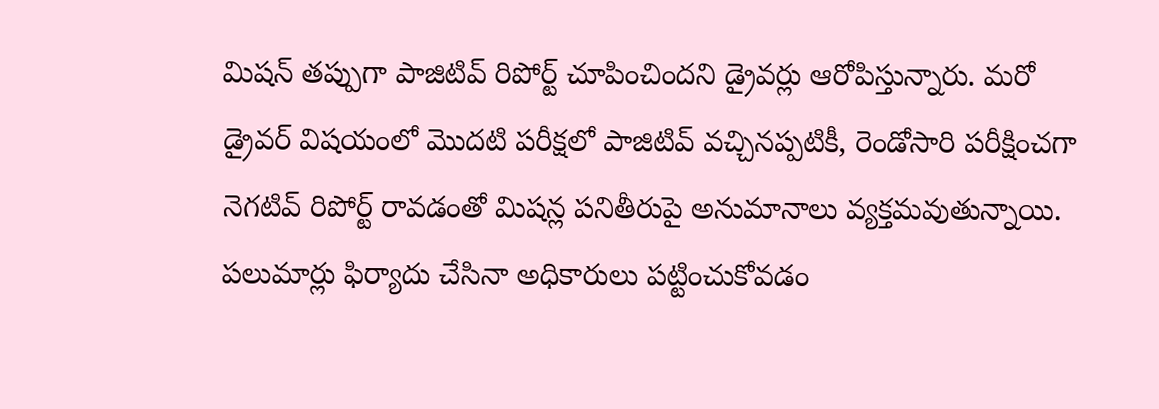మిషన్ తప్పుగా పాజిటివ్ రిపోర్ట్ చూపించిందని డ్రైవర్లు ఆరోపిస్తున్నారు. మరో డ్రైవర్ విషయంలో మొదటి పరీక్షలో పాజిటివ్ వచ్చినప్పటికీ, రెండోసారి పరీక్షించగా నెగటివ్ రిపోర్ట్ రావడంతో మిషన్ల పనితీరుపై అనుమానాలు వ్యక్తమవుతున్నాయి.
పలుమార్లు ఫిర్యాదు చేసినా అధికారులు పట్టించుకోవడం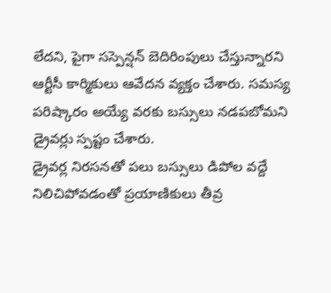లేదని, పైగా సస్పెన్షన్ బెదిరింపులు చేస్తున్నారని ఆర్టీసీ కార్మికులు ఆవేదన వ్యక్తం చేశారు. సమస్య పరిష్కారం అయ్యే వరకు బస్సులు నడపబోమని డ్రైవర్లు స్పష్టం చేశారు.
డ్రైవర్ల నిరసనతో పలు బస్సులు డిపోల వద్దే నిలిచిపోవడంతో ప్రయాణికులు తీవ్ర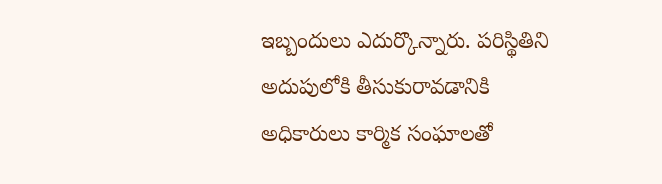ఇబ్బందులు ఎదుర్కొన్నారు. పరిస్థితిని అదుపులోకి తీసుకురావడానికి అధికారులు కార్మిక సంఘాలతో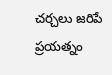చర్చలు జరిపే ప్రయత్నం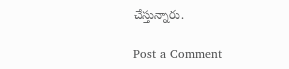చేస్తున్నారు.

Post a Comment